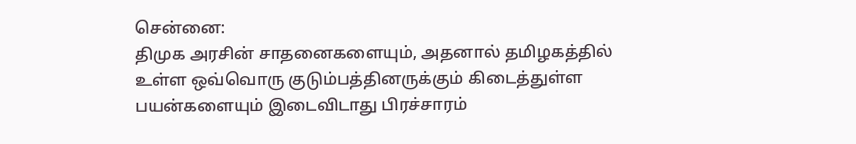சென்னை:
திமுக அரசின் சாதனைகளையும், அதனால் தமிழகத்தில் உள்ள ஒவ்வொரு குடும்பத்தினருக்கும் கிடைத்துள்ள பயன்களையும் இடைவிடாது பிரச்சாரம்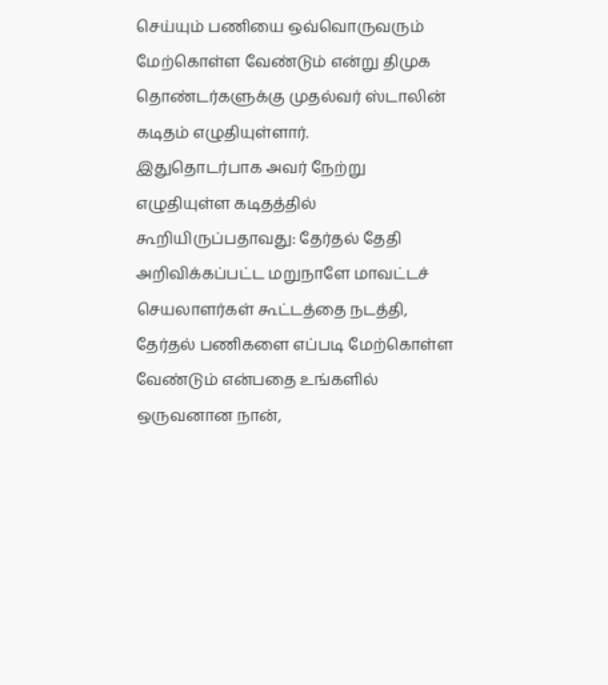செய்யும் பணியை ஒவ்வொருவரும் மேற்கொள்ள வேண்டும் என்று திமுக தொண்டர்களுக்கு முதல்வர் ஸ்டாலின் கடிதம் எழுதியுள்ளார்.
இதுதொடர்பாக அவர் நேற்று எழுதியுள்ள கடிதத்தில் கூறியிருப்பதாவது: தேர்தல் தேதி அறிவிக்கப்பட்ட மறுநாளே மாவட்டச் செயலாளர்கள் கூட்டத்தை நடத்தி, தேர்தல் பணிகளை எப்படி மேற்கொள்ள வேண்டும் என்பதை உங்களில் ஒருவனான நான்,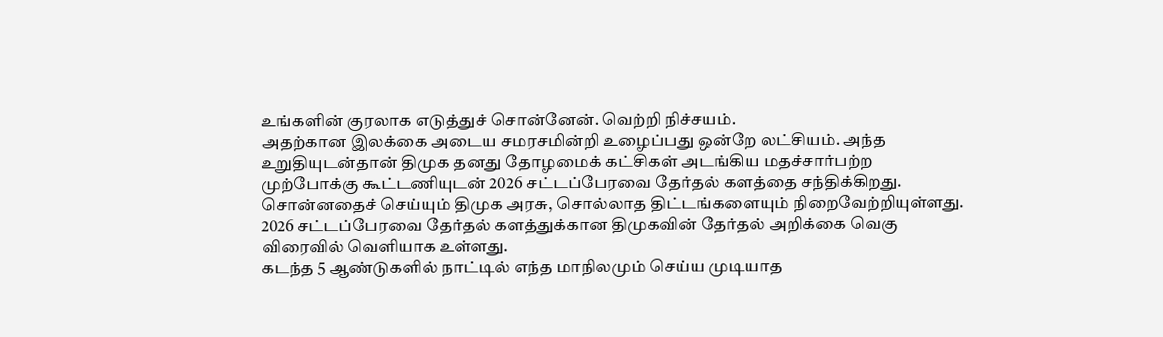உங்களின் குரலாக எடுத்துச் சொன்னேன். வெற்றி நிச்சயம்.
அதற்கான இலக்கை அடைய சமரசமின்றி உழைப்பது ஒன்றே லட்சியம். அந்த உறுதியுடன்தான் திமுக தனது தோழமைக் கட்சிகள் அடங்கிய மதச்சார்பற்ற முற்போக்கு கூட்டணியுடன் 2026 சட்டப்பேரவை தேர்தல் களத்தை சந்திக்கிறது.
சொன்னதைச் செய்யும் திமுக அரசு, சொல்லாத திட்டங்களையும் நிறைவேற்றியுள்ளது. 2026 சட்டப்பேரவை தேர்தல் களத்துக்கான திமுகவின் தேர்தல் அறிக்கை வெகு விரைவில் வெளியாக உள்ளது.
கடந்த 5 ஆண்டுகளில் நாட்டில் எந்த மாநிலமும் செய்ய முடியாத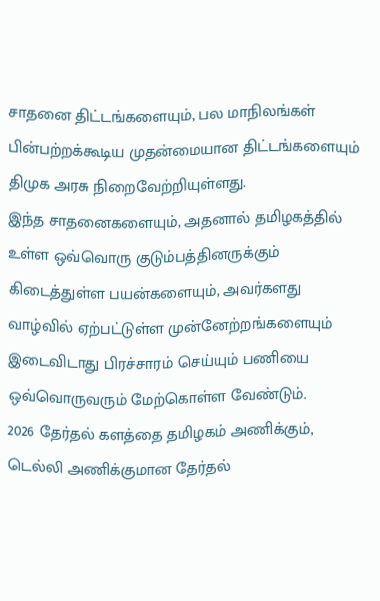சாதனை திட்டங்களையும், பல மாநிலங்கள் பின்பற்றக்கூடிய முதன்மையான திட்டங்களையும் திமுக அரசு நிறைவேற்றியுள்ளது.
இந்த சாதனைகளையும், அதனால் தமிழகத்தில் உள்ள ஒவ்வொரு குடும்பத்தினருக்கும் கிடைத்துள்ள பயன்களையும், அவர்களது வாழ்வில் ஏற்பட்டுள்ள முன்னேற்றங்களையும் இடைவிடாது பிரச்சாரம் செய்யும் பணியை ஒவ்வொருவரும் மேற்கொள்ள வேண்டும்.
2026 தேர்தல் களத்தை தமிழகம் அணிக்கும், டெல்லி அணிக்குமான தேர்தல்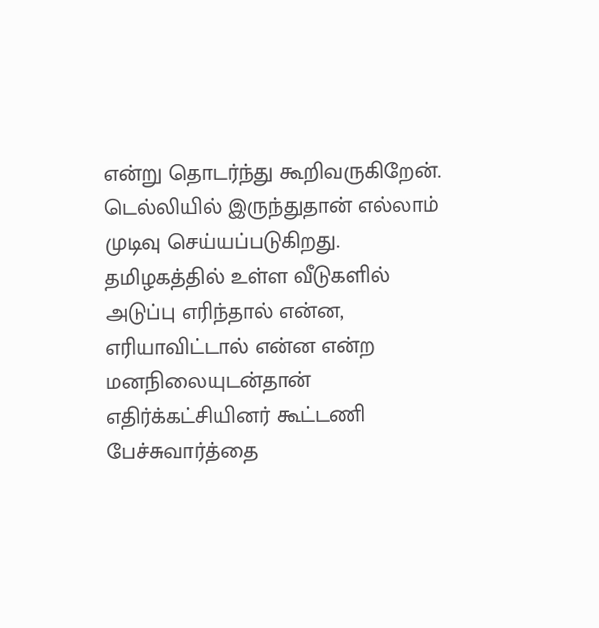என்று தொடர்ந்து கூறிவருகிறேன். டெல்லியில் இருந்துதான் எல்லாம் முடிவு செய்யப்படுகிறது.
தமிழகத்தில் உள்ள வீடுகளில் அடுப்பு எரிந்தால் என்ன, எரியாவிட்டால் என்ன என்ற மனநிலையுடன்தான் எதிர்க்கட்சியினர் கூட்டணி பேச்சுவார்த்தை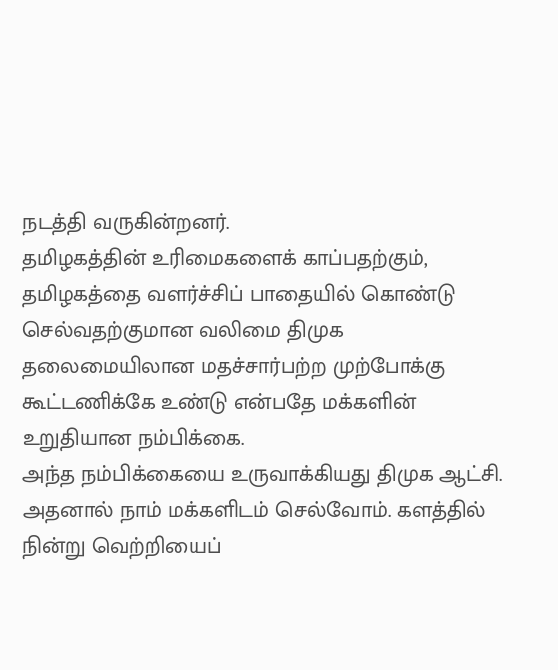நடத்தி வருகின்றனர்.
தமிழகத்தின் உரிமைகளைக் காப்பதற்கும், தமிழகத்தை வளர்ச்சிப் பாதையில் கொண்டு செல்வதற்குமான வலிமை திமுக தலைமையிலான மதச்சார்பற்ற முற்போக்கு கூட்டணிக்கே உண்டு என்பதே மக்களின் உறுதியான நம்பிக்கை.
அந்த நம்பிக்கையை உருவாக்கியது திமுக ஆட்சி. அதனால் நாம் மக்களிடம் செல்வோம். களத்தில் நின்று வெற்றியைப்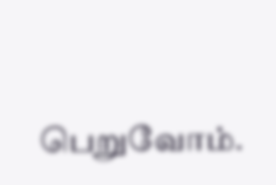பெறுவோம்.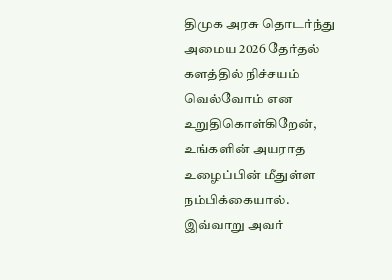திமுக அரசு தொடர்ந்து அமைய 2026 தேர்தல் களத்தில் நிச்சயம் வெல்வோம் என உறுதிகொள்கிறேன், உங்களின் அயராத உழைப்பின் மீதுள்ள நம்பிக்கையால். இவ்வாறு அவர்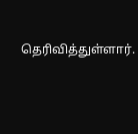தெரிவித்துள்ளார்.